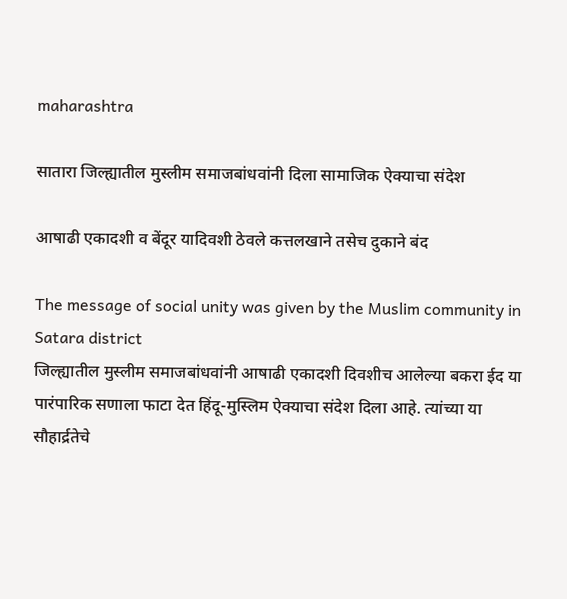maharashtra

सातारा जिल्ह्यातील मुस्लीम समाजबांधवांनी दिला सामाजिक ऐक्याचा संदेश

आषाढी एकादशी व बेंदूर यादिवशी ठेवले कत्तलखाने तसेच दुकाने बंद

The message of social unity was given by the Muslim community in Satara district
जिल्ह्यातील मुस्लीम समाजबांधवांनी आषाढी एकादशी दिवशीच आलेल्या बकरा ईद या पारंपारिक सणाला फाटा देत हिंदू-मुस्लिम ऐक्याचा संदेश दिला आहे. त्यांच्या या सौहार्द्रतेचे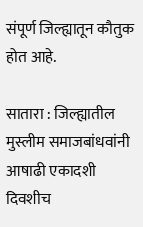संपूर्ण जिल्ह्यातून कौतुक होत आहे.

सातारा : जिल्ह्यातील मुस्लीम समाजबांधवांनी आषाढी एकादशी दिवशीच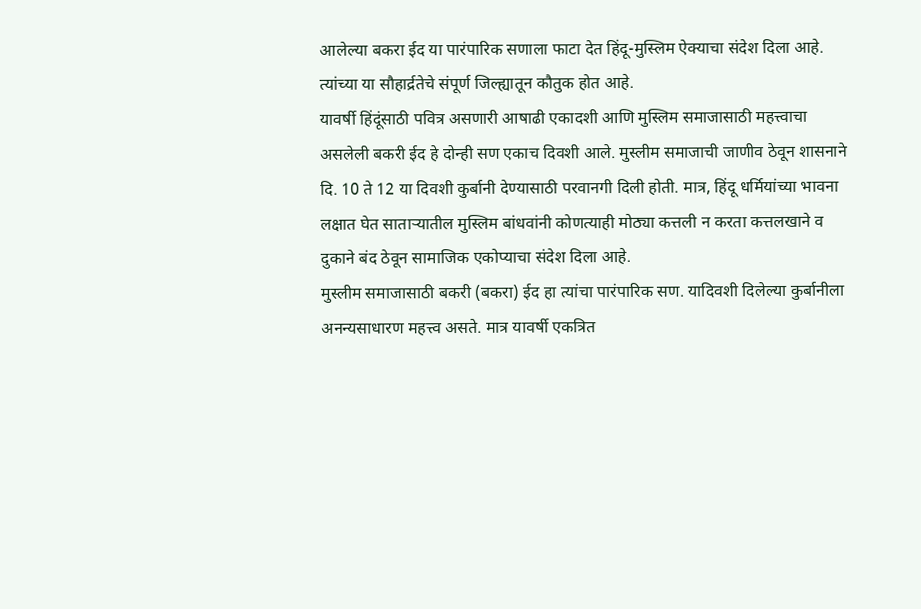आलेल्या बकरा ईद या पारंपारिक सणाला फाटा देत हिंदू-मुस्लिम ऐक्याचा संदेश दिला आहे. त्यांच्या या सौहार्द्रतेचे संपूर्ण जिल्ह्यातून कौतुक होत आहे.
यावर्षी हिंदूंसाठी पवित्र असणारी आषाढी एकादशी आणि मुस्लिम समाजासाठी महत्त्वाचा असलेली बकरी ईद हे दोन्ही सण एकाच दिवशी आले. मुस्लीम समाजाची जाणीव ठेवून शासनाने दि. 10 ते 12 या दिवशी कुर्बानी देण्यासाठी परवानगी दिली होती. मात्र, हिंदू धर्मियांच्या भावना लक्षात घेत सातार्‍यातील मुस्लिम बांधवांनी कोणत्याही मोठ्या कत्तली न करता कत्तलखाने व दुकाने बंद ठेवून सामाजिक एकोप्याचा संदेश दिला आहे.
मुस्लीम समाजासाठी बकरी (बकरा) ईद हा त्यांचा पारंपारिक सण. यादिवशी दिलेल्या कुर्बानीला अनन्यसाधारण महत्त्व असते. मात्र यावर्षी एकत्रित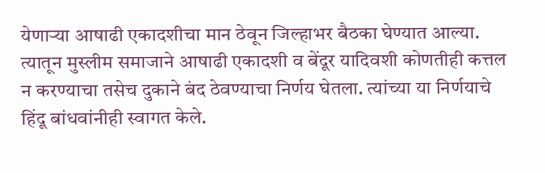येणार्‍या आषाढी एकादशीचा मान ठेवून जिल्हाभर बैठका घेण्यात आल्या. त्यातून मुस्लीम समाजाने आषाढी एकादशी व बेंदूर यादिवशी कोणतीही कत्तल न करण्याचा तसेच दुकाने बंद ठेवण्याचा निर्णय घेतला. त्यांच्या या निर्णयाचे हिंदू बांधवांनीही स्वागत केले.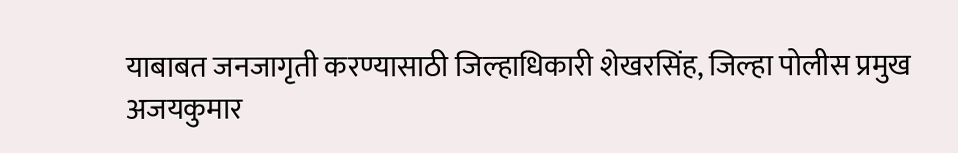याबाबत जनजागृती करण्यासाठी जिल्हाधिकारी शेखरसिंह, जिल्हा पोलीस प्रमुख अजयकुमार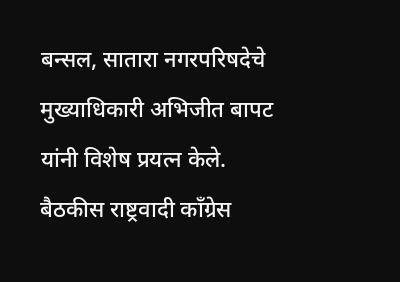बन्सल, सातारा नगरपरिषदेचे मुख्याधिकारी अभिजीत बापट यांनी विशेष प्रयत्न केले.
बैठकीस राष्ट्रवादी काँग्रेस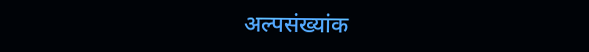अल्पसंख्यांक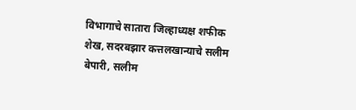विभागाचे सातारा जिल्हाध्यक्ष शफीक शेख, सदरबझार कत्तलखान्याचे सलीम बेपारी, सलीम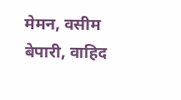मेमन, वसीम बेपारी, वाहिद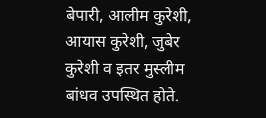बेपारी, आलीम कुरेशी, आयास कुरेशी, जुबेर कुरेशी व इतर मुस्लीम बांधव उपस्थित होते.